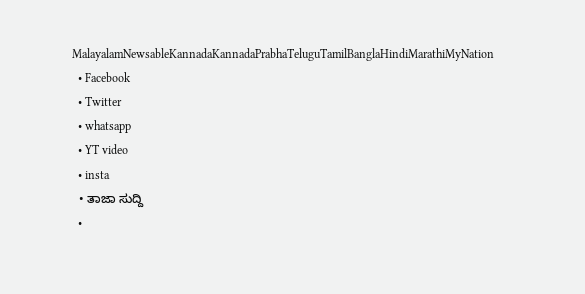MalayalamNewsableKannadaKannadaPrabhaTeluguTamilBanglaHindiMarathiMyNation
  • Facebook
  • Twitter
  • whatsapp
  • YT video
  • insta
  • ತಾಜಾ ಸುದ್ದಿ
  •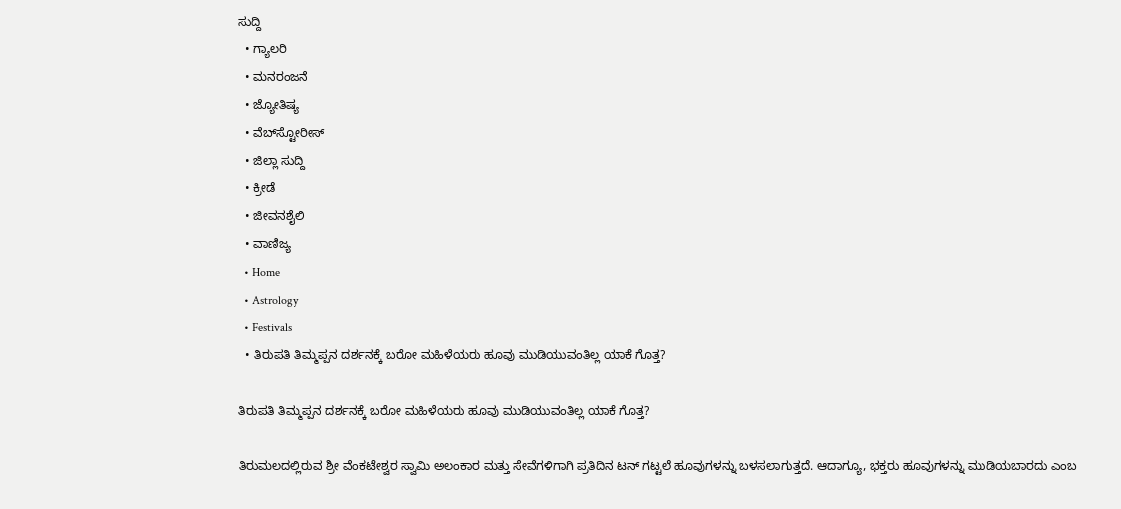ಸುದ್ದಿ
  • ಗ್ಯಾಲರಿ
  • ಮನರಂಜನೆ
  • ಜ್ಯೋತಿಷ್ಯ
  • ವೆಬ್‌ಸ್ಟೋರೀಸ್
  • ಜಿಲ್ಲಾ ಸುದ್ದಿ
  • ಕ್ರೀಡೆ
  • ಜೀವನಶೈಲಿ
  • ವಾಣಿಜ್ಯ
  • Home
  • Astrology
  • Festivals
  • ತಿರುಪತಿ ತಿಮ್ಮಪ್ಪನ ದರ್ಶನಕ್ಕೆ ಬರೋ ಮಹಿಳೆಯರು ಹೂವು ಮುಡಿಯುವಂತಿಲ್ಲ ಯಾಕೆ ಗೊತ್ತ?

ತಿರುಪತಿ ತಿಮ್ಮಪ್ಪನ ದರ್ಶನಕ್ಕೆ ಬರೋ ಮಹಿಳೆಯರು ಹೂವು ಮುಡಿಯುವಂತಿಲ್ಲ ಯಾಕೆ ಗೊತ್ತ?

ತಿರುಮಲದಲ್ಲಿರುವ ಶ್ರೀ ವೆಂಕಟೇಶ್ವರ ಸ್ವಾಮಿ ಅಲಂಕಾರ ಮತ್ತು ಸೇವೆಗಳಿಗಾಗಿ ಪ್ರತಿದಿನ ಟನ್ ಗಟ್ಟಲೆ ಹೂವುಗಳನ್ನು ಬಳಸಲಾಗುತ್ತದೆ. ಆದಾಗ್ಯೂ, ಭಕ್ತರು ಹೂವುಗಳನ್ನು ಮುಡಿಯಬಾರದು ಎಂಬ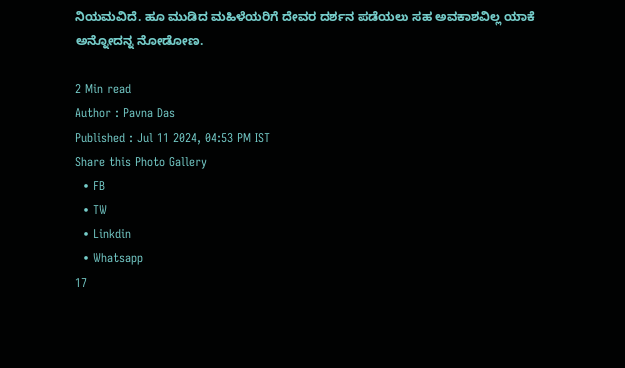ನಿಯಮವಿದೆ. ಹೂ ಮುಡಿದ ಮಹಿಳೆಯರಿಗೆ ದೇವರ ದರ್ಶನ ಪಡೆಯಲು ಸಹ ಅವಕಾಶವಿಲ್ಲ ಯಾಕೆ ಅನ್ನೋದನ್ನ ನೋಡೋಣ.

2 Min read
Author : Pavna Das
Published : Jul 11 2024, 04:53 PM IST
Share this Photo Gallery
  • FB
  • TW
  • Linkdin
  • Whatsapp
17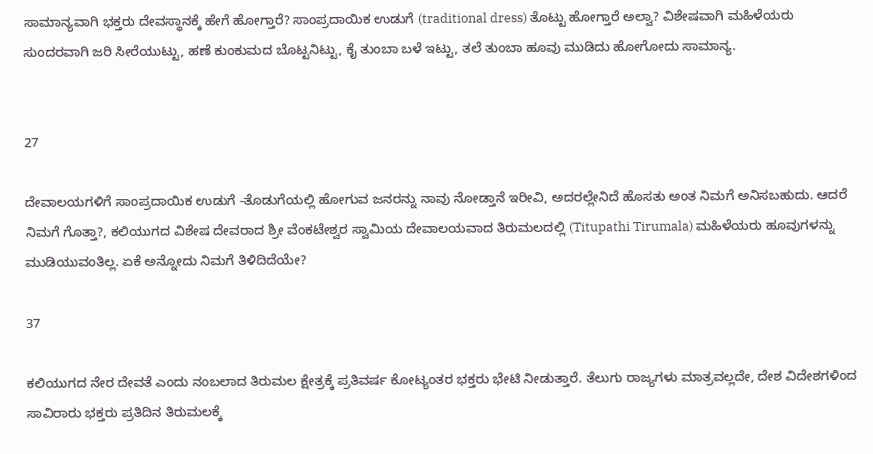ಸಾಮಾನ್ಯವಾಗಿ ಭಕ್ತರು ದೇವಸ್ಥಾನಕ್ಕೆ ಹೇಗೆ ಹೋಗ್ತಾರೆ? ಸಾಂಪ್ರದಾಯಿಕ ಉಡುಗೆ (traditional dress) ತೊಟ್ಟು ಹೋಗ್ತಾರೆ ಅಲ್ವಾ? ವಿಶೇಷವಾಗಿ ಮಹಿಳೆಯರು ಸುಂದರವಾಗಿ ಜರಿ ಸೀರೆಯುಟ್ಟು, ಹಣೆ ಕುಂಕುಮದ ಬೊಟ್ಟನಿಟ್ಟು, ಕೈ ತುಂಬಾ ಬಳೆ ಇಟ್ಟು, ತಲೆ ತುಂಬಾ ಹೂವು ಮುಡಿದು ಹೋಗೋದು ಸಾಮಾನ್ಯ.


27

ದೇವಾಲಯಗಳಿಗೆ ಸಾಂಪ್ರದಾಯಿಕ ಉಡುಗೆ -ತೊಡುಗೆಯಲ್ಲಿ ಹೋಗುವ ಜನರನ್ನು ನಾವು ನೋಡ್ತಾನೆ ಇರೀವಿ, ಅದರಲ್ಲೇನಿದೆ ಹೊಸತು ಅಂತ ನಿಮಗೆ ಅನಿಸಬಹುದು. ಆದರೆ ನಿಮಗೆ ಗೊತ್ತಾ?, ಕಲಿಯುಗದ ವಿಶೇಷ ದೇವರಾದ ಶ್ರೀ ವೆಂಕಟೇಶ್ವರ ಸ್ವಾಮಿಯ ದೇವಾಲಯವಾದ ತಿರುಮಲದಲ್ಲಿ (Titupathi Tirumala) ಮಹಿಳೆಯರು ಹೂವುಗಳನ್ನು ಮುಡಿಯುವಂತಿಲ್ಲ. ಏಕೆ ಅನ್ನೋದು ನಿಮಗೆ ತಿಳಿದಿದೆಯೇ?

37

ಕಲಿಯುಗದ ನೇರ ದೇವತೆ ಎಂದು ನಂಬಲಾದ ತಿರುಮಲ ಕ್ಷೇತ್ರಕ್ಕೆ ಪ್ರತಿವರ್ಷ ಕೋಟ್ಯಂತರ ಭಕ್ತರು ಭೇಟಿ ನೀಡುತ್ತಾರೆ. ತೆಲುಗು ರಾಜ್ಯಗಳು ಮಾತ್ರವಲ್ಲದೇ, ದೇಶ ವಿದೇಶಗಳಿಂದ ಸಾವಿರಾರು ಭಕ್ತರು ಪ್ರತಿದಿನ ತಿರುಮಲಕ್ಕೆ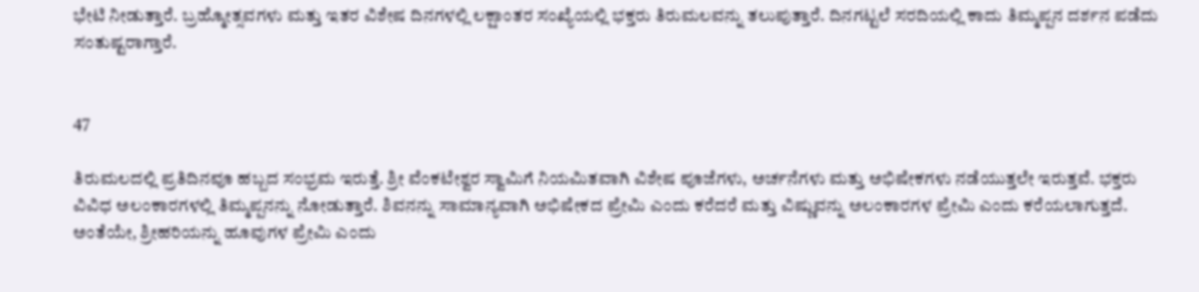ಭೇಟಿ ನೀಡುತ್ತಾರೆ. ಬ್ರಹ್ಮೋತ್ಸವಗಳು ಮತ್ತು ಇತರ ವಿಶೇಷ ದಿನಗಳಲ್ಲಿ ಲಕ್ಷಾಂತರ ಸಂಖ್ಯೆಯಲ್ಲಿ ಭಕ್ತರು ತಿರುಮಲವನ್ನು ತಲುಪುತ್ತಾರೆ. ದಿನಗಟ್ಟಲೆ ಸರದಿಯಲ್ಲಿ ಕಾದು ತಿಮ್ಮಪ್ಪನ ದರ್ಶನ ಪಡೆದು ಸಂತುಷ್ಟರಾಗ್ತಾರೆ.


47

ತಿರುಮಲದಲ್ಲಿ ಪ್ರತಿದಿನವೂ ಹಬ್ಬದ ಸಂಭ್ರಮ ಇರುತ್ತೆ. ಶ್ರೀ ವೆಂಕಟೇಶ್ವರ ಸ್ವಾಮಿಗೆ ನಿಯಮಿತವಾಗಿ ವಿಶೇಷ ಪೂಜೆಗಳು, ಅರ್ಚನೆಗಳು ಮತ್ತು ಅಭಿಷೇಕಗಳು ನಡೆಯುತ್ತಲೇ ಇರುತ್ತವೆ. ಭಕ್ತರು ವಿವಿಧ ಅಲಂಕಾರಗಳಲ್ಲಿ ತಿಮ್ಮಪ್ಪನನ್ನು ನೋಡುತ್ತಾರೆ. ಶಿವನನ್ನು ಸಾಮಾನ್ಯವಾಗಿ ಅಭಿಷೇಕದ ಪ್ರೇಮಿ ಎಂದು ಕರೆದರೆ ಮತ್ತು ವಿಷ್ಣುವನ್ನು ಅಲಂಕಾರಗಳ ಪ್ರೇಮಿ ಎಂದು ಕರೆಯಲಾಗುತ್ತದೆ. ಅಂತೆಯೇ, ಶ್ರೀಹರಿಯನ್ನು ಹೂವುಗಳ ಪ್ರೇಮಿ ಎಂದು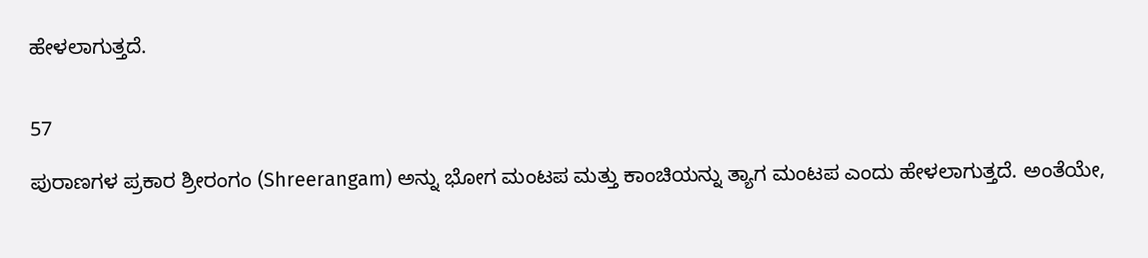ಹೇಳಲಾಗುತ್ತದೆ.


57

ಪುರಾಣಗಳ ಪ್ರಕಾರ ಶ್ರೀರಂಗಂ (Shreerangam) ಅನ್ನು ಭೋಗ ಮಂಟಪ ಮತ್ತು ಕಾಂಚಿಯನ್ನು ತ್ಯಾಗ ಮಂಟಪ ಎಂದು ಹೇಳಲಾಗುತ್ತದೆ. ಅಂತೆಯೇ,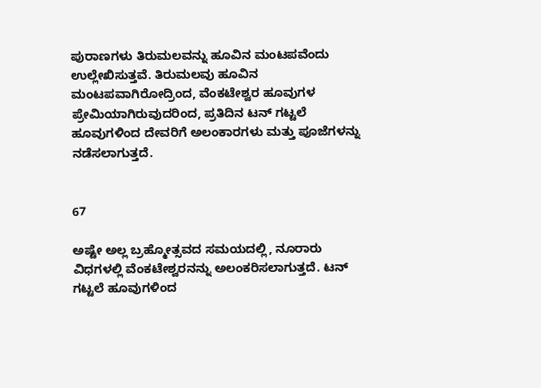ಪುರಾಣಗಳು ತಿರುಮಲವನ್ನು ಹೂವಿನ ಮಂಟಪವೆಂದು ಉಲ್ಲೇಖಿಸುತ್ತವೆ. ತಿರುಮಲವು ಹೂವಿನ ಮಂಟಪವಾಗಿರೋದ್ರಿಂದ, ವೆಂಕಟೇಶ್ವರ ಹೂವುಗಳ ಪ್ರೇಮಿಯಾಗಿರುವುದರಿಂದ, ಪ್ರತಿದಿನ ಟನ್ ಗಟ್ಟಲೆ ಹೂವುಗಳಿಂದ ದೇವರಿಗೆ ಅಲಂಕಾರಗಳು ಮತ್ತು ಪೂಜೆಗಳನ್ನು ನಡೆಸಲಾಗುತ್ತದೆ.


67

ಅಷ್ಟೇ ಅಲ್ಲ ಬ್ರಹ್ಮೋತ್ಸವದ ಸಮಯದಲ್ಲಿ, ನೂರಾರು ವಿಧಗಳಲ್ಲಿ ವೆಂಕಟೇಶ್ವರನನ್ನು ಅಲಂಕರಿಸಲಾಗುತ್ತದೆ. ಟನ್ ಗಟ್ಟಲೆ ಹೂವುಗಳಿಂದ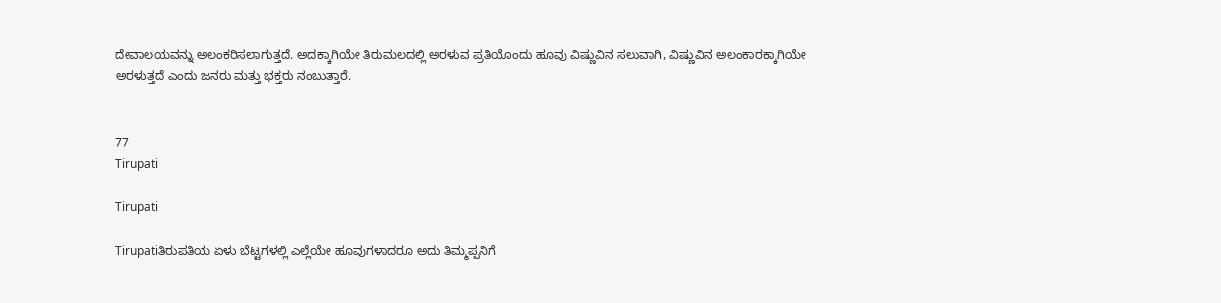ದೇವಾಲಯವನ್ನು ಅಲಂಕರಿಸಲಾಗುತ್ತದೆ. ಅದಕ್ಕಾಗಿಯೇ ತಿರುಮಲದಲ್ಲಿ ಅರಳುವ ಪ್ರತಿಯೊಂದು ಹೂವು ವಿಷ್ಣುವಿನ ಸಲುವಾಗಿ, ವಿಷ್ಣುವಿನ ಅಲಂಕಾರಕ್ಕಾಗಿಯೇ ಅರಳುತ್ತದೆ ಎಂದು ಜನರು ಮತ್ತು ಭಕ್ತರು ನಂಬುತ್ತಾರೆ.


77
Tirupati

Tirupati

Tirupatiತಿರುಪತಿಯ ಏಳು ಬೆಟ್ಟಗಳಲ್ಲಿ ಎಲ್ಲೆಯೇ ಹೂವುಗಳಾದರೂ ಅದು ತಿಮ್ಮಪ್ಪನಿಗೆ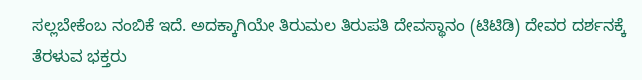ಸಲ್ಲಬೇಕೆಂಬ ನಂಬಿಕೆ ಇದೆ. ಅದಕ್ಕಾಗಿಯೇ ತಿರುಮಲ ತಿರುಪತಿ ದೇವಸ್ಥಾನಂ (ಟಿಟಿಡಿ) ದೇವರ ದರ್ಶನಕ್ಕೆ ತೆರಳುವ ಭಕ್ತರು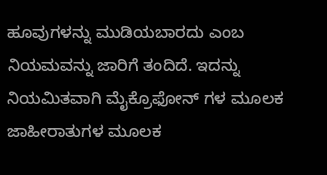ಹೂವುಗಳನ್ನು ಮುಡಿಯಬಾರದು ಎಂಬ ನಿಯಮವನ್ನು ಜಾರಿಗೆ ತಂದಿದೆ. ಇದನ್ನು ನಿಯಮಿತವಾಗಿ ಮೈಕ್ರೊಫೋನ್ ಗಳ ಮೂಲಕ ಜಾಹೀರಾತುಗಳ ಮೂಲಕ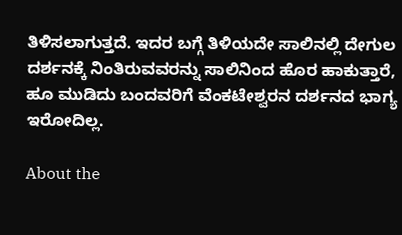ತಿಳಿಸಲಾಗುತ್ತದೆ. ಇದರ ಬಗ್ಗೆ ತಿಳಿಯದೇ ಸಾಲಿನಲ್ಲಿ ದೇಗುಲ ದರ್ಶನಕ್ಕೆ ನಿಂತಿರುವವರನ್ನು ಸಾಲಿನಿಂದ ಹೊರ ಹಾಕುತ್ತಾರೆ, ಹೂ ಮುಡಿದು ಬಂದವರಿಗೆ ವೆಂಕಟೇಶ್ವರನ ದರ್ಶನದ ಭಾಗ್ಯ ಇರೋದಿಲ್ಲ.

About the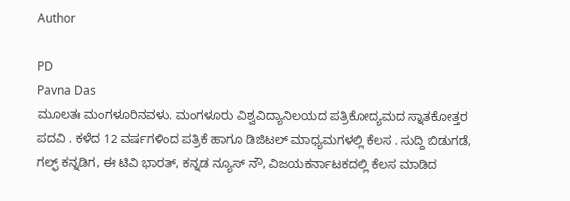Author

PD
Pavna Das
ಮೂಲತಃ ಮಂಗಳೂರಿನವಳು. ಮಂಗಳೂರು ವಿಶ್ವವಿದ್ಯಾನಿಲಯದ ಪತ್ರಿಕೋದ್ಯಮದ ಸ್ನಾತಕೋತ್ತರ ಪದವಿ . ಕಳೆದ 12 ವರ್ಷಗಳಿಂದ ಪತ್ರಿಕೆ ಹಾಗೂ ಡಿಜಿಟಲ್ ಮಾಧ್ಯಮಗಳಲ್ಲಿ ಕೆಲಸ . ಸುದ್ದಿ ಬಿಡುಗಡೆ, ಗಲ್ಫ್ ಕನ್ನಡಿಗ, ಈ ಟಿವಿ ಭಾರತ್, ಕನ್ನಡ ನ್ಯೂಸ್ ನೌ, ವಿಜಯಕರ್ನಾಟಕದಲ್ಲಿ ಕೆಲಸ ಮಾಡಿದ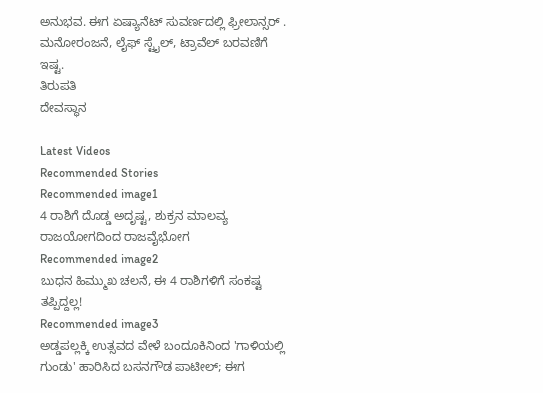ಅನುಭವ. ಈಗ ಏಷ್ಯಾನೆಟ್ ಸುವರ್ಣದಲ್ಲಿ ಫ್ರೀಲಾನ್ಸರ್ . ಮನೋರಂಜನೆ, ಲೈಫ್ ಸ್ಟೈಲ್, ಟ್ರಾವೆಲ್ ಬರವಣಿಗೆ ಇಷ್ಟ.
ತಿರುಪತಿ
ದೇವಸ್ಥಾನ

Latest Videos
Recommended Stories
Recommended image1
4 ರಾಶಿಗೆ ದೊಡ್ಡ ಅದೃಷ್ಟ, ಶುಕ್ರನ ಮಾಲವ್ಯ ರಾಜಯೋಗದಿಂದ ರಾಜವೈಭೋಗ
Recommended image2
ಬುಧನ ಹಿಮ್ಮುಖ ಚಲನೆ, ಈ 4 ರಾಶಿಗಳಿಗೆ ಸಂಕಷ್ಟ ತಪ್ಪಿದ್ದಲ್ಲ!
Recommended image3
ಅಡ್ಡಪಲ್ಲಕ್ಕಿ ಉತ್ಸವದ ವೇಳೆ ಬಂದೂಕಿನಿಂದ 'ಗಾಳಿಯಲ್ಲಿ ಗುಂಡು' ಹಾರಿಸಿದ ಬಸನಗೌಡ ಪಾಟೀಲ್; ಈಗ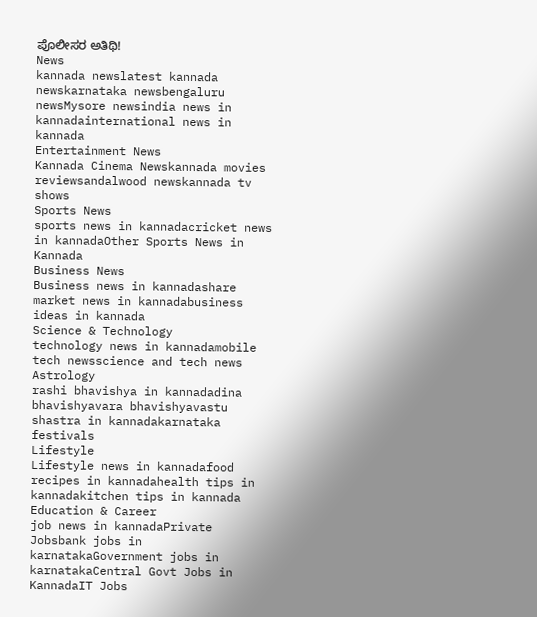ಪೊಲೀಸರ ಅತಿಥಿ!
News
kannada newslatest kannada newskarnataka newsbengaluru newsMysore newsindia news in kannadainternational news in kannada
Entertainment News
Kannada Cinema Newskannada movies reviewsandalwood newskannada tv shows
Sports News
sports news in kannadacricket news in kannadaOther Sports News in Kannada
Business News
Business news in kannadashare market news in kannadabusiness ideas in kannada
Science & Technology
technology news in kannadamobile tech newsscience and tech news
Astrology
rashi bhavishya in kannadadina bhavishyavara bhavishyavastu shastra in kannadakarnataka festivals
Lifestyle
Lifestyle news in kannadafood recipes in kannadahealth tips in kannadakitchen tips in kannada
Education & Career
job news in kannadaPrivate Jobsbank jobs in karnatakaGovernment jobs in karnatakaCentral Govt Jobs in KannadaIT Jobs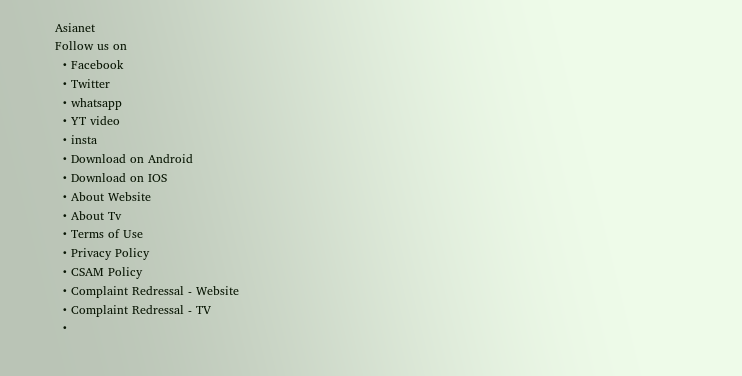Asianet
Follow us on
  • Facebook
  • Twitter
  • whatsapp
  • YT video
  • insta
  • Download on Android
  • Download on IOS
  • About Website
  • About Tv
  • Terms of Use
  • Privacy Policy
  • CSAM Policy
  • Complaint Redressal - Website
  • Complaint Redressal - TV
  •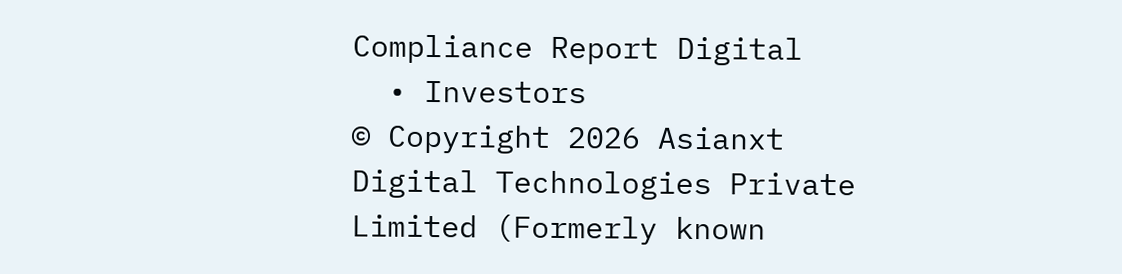Compliance Report Digital
  • Investors
© Copyright 2026 Asianxt Digital Technologies Private Limited (Formerly known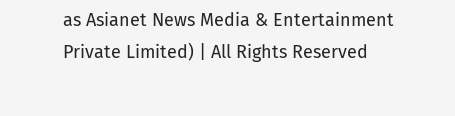as Asianet News Media & Entertainment Private Limited) | All Rights Reserved